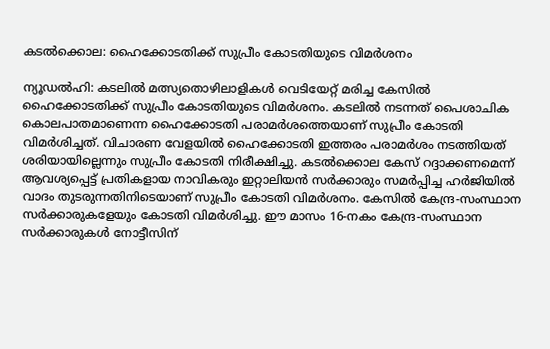കടല്‍ക്കൊല: ഹൈക്കോടതിക്ക് സുപ്രീം കോടതിയുടെ വിമര്‍ശനം

ന്യൂഡല്‍ഹി: കടലില്‍ മത്സ്യതൊഴിലാളികള്‍ വെടിയേറ്റ് മരിച്ച കേസില്‍ ഹൈക്കോടതിക്ക് സുപ്രീം കോടതിയുടെ വിമര്‍ശനം. കടലില്‍ നടന്നത് പൈശാചിക കൊലപാതമാണെന്ന ഹൈക്കോടതി പരാമര്‍ശത്തെയാണ് സുപ്രീം കോടതി വിമര്‍ശിച്ചത്. വിചാരണ വേളയില്‍ ഹൈക്കോടതി ഇത്തരം പരാമര്‍ശം നടത്തിയത് ശരിയായില്ലെന്നും സുപ്രീം കോടതി നിരീക്ഷിച്ചു. കടല്‍ക്കൊല കേസ് റദ്ദാക്കണമെന്ന് ആവശ്യപ്പെട്ട് പ്രതികളായ നാവികരും ഇറ്റാലിയന്‍ സര്‍ക്കാരും സമര്‍പ്പിച്ച ഹര്‍ജിയില്‍ വാദം തുടരുന്നതിനിടെയാണ് സുപ്രീം കോടതി വിമര്‍ശനം. കേസില്‍ കേന്ദ്ര-സംസ്ഥാന സര്‍ക്കാരുകളേയും കോടതി വിമര്‍ശിച്ചു. ഈ മാസം 16-നകം കേന്ദ്ര-സംസ്ഥാന സര്‍ക്കാരുകള്‍ നോട്ടീസിന്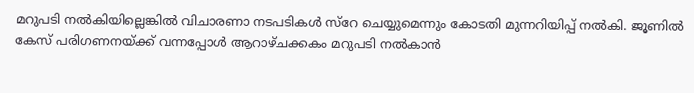മറുപടി നല്‍കിയില്ലെങ്കില്‍ വിചാരണാ നടപടികള്‍ സ്റേ ചെയ്യുമെന്നും കോടതി മുന്നറിയിപ്പ് നല്‍കി. ജൂണില്‍ കേസ് പരിഗണനയ്ക്ക് വന്നപ്പോള്‍ ആറാഴ്ചക്കകം മറുപടി നല്‍കാന്‍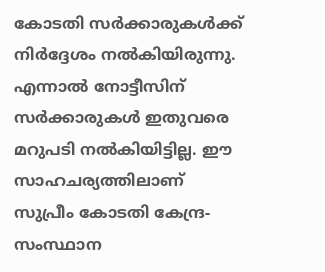കോടതി സര്‍ക്കാരുകള്‍ക്ക് നിര്‍ദ്ദേശം നല്‍കിയിരുന്നു. എന്നാല്‍ നോട്ടീസിന് സര്‍ക്കാരുകള്‍ ഇതുവരെ മറുപടി നല്‍കിയിട്ടില്ല. ഈ സാഹചര്യത്തിലാണ് സുപ്രീം കോടതി കേന്ദ്ര-സംസ്ഥാന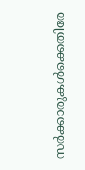സര്‍ക്കാരുകള്‍ക്കെതിരേ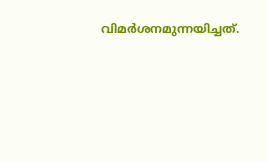വിമര്‍ശനമുന്നയിച്ചത്.